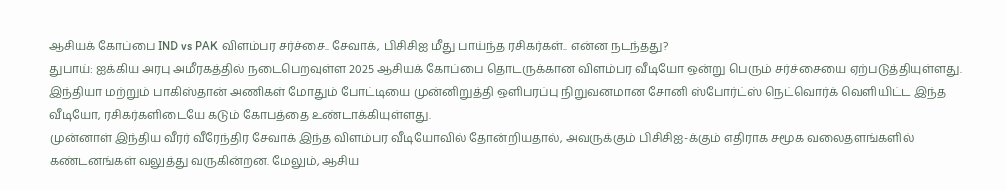ஆசியக் கோப்பை IND vs PAK விளம்பர சர்ச்சை.. சேவாக், பிசிசிஐ மீது பாய்ந்த ரசிகர்கள்.. என்ன நடந்தது?
துபாய்: ஐக்கிய அரபு அமீரகத்தில் நடைபெறவுள்ள 2025 ஆசியக் கோப்பை தொடருக்கான விளம்பர வீடியோ ஒன்று பெரும் சர்ச்சையை ஏற்படுத்தியுள்ளது. இந்தியா மற்றும் பாகிஸ்தான் அணிகள் மோதும் போட்டியை முன்னிறுத்தி ஒளிபரப்பு நிறுவனமான சோனி ஸ்போர்ட்ஸ் நெட்வொர்க் வெளியிட்ட இந்த வீடியோ, ரசிகர்களிடையே கடும் கோபத்தை உண்டாக்கியுள்ளது.
முன்னாள் இந்திய வீரர் வீரேந்திர சேவாக் இந்த விளம்பர வீடியோவில் தோன்றியதால், அவருக்கும் பிசிசிஐ-க்கும் எதிராக சமூக வலைதளங்களில் கண்டனங்கள் வலுத்து வருகின்றன. மேலும், ஆசிய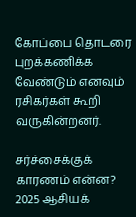கோப்பை தொடரை புறக்கணிக்க வேண்டும் எனவும் ரசிகர்கள் கூறி வருகின்றனர்.

சர்ச்சைக்குக் காரணம் என்ன?
2025 ஆசியக்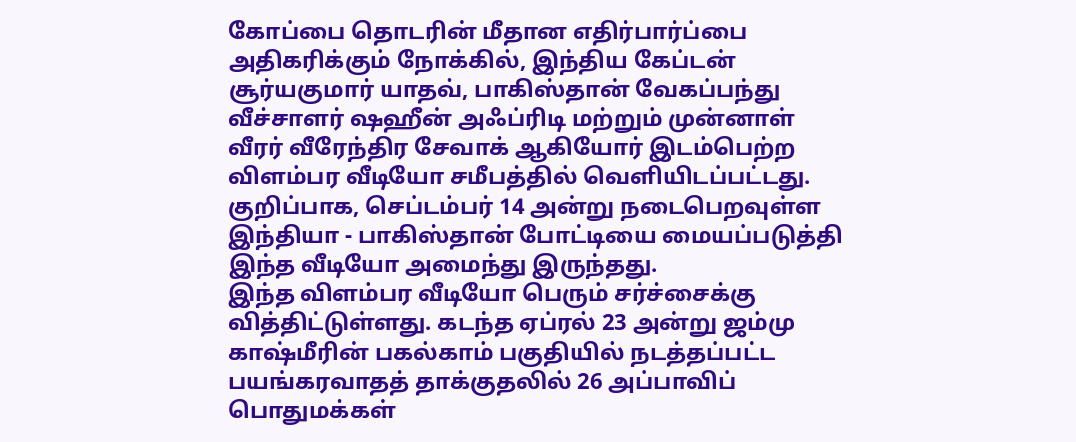கோப்பை தொடரின் மீதான எதிர்பார்ப்பை அதிகரிக்கும் நோக்கில், இந்திய கேப்டன் சூர்யகுமார் யாதவ், பாகிஸ்தான் வேகப்பந்து வீச்சாளர் ஷஹீன் அஃப்ரிடி மற்றும் முன்னாள் வீரர் வீரேந்திர சேவாக் ஆகியோர் இடம்பெற்ற விளம்பர வீடியோ சமீபத்தில் வெளியிடப்பட்டது. குறிப்பாக, செப்டம்பர் 14 அன்று நடைபெறவுள்ள இந்தியா - பாகிஸ்தான் போட்டியை மையப்படுத்தி இந்த வீடியோ அமைந்து இருந்தது.
இந்த விளம்பர வீடியோ பெரும் சர்ச்சைக்கு வித்திட்டுள்ளது. கடந்த ஏப்ரல் 23 அன்று ஜம்மு காஷ்மீரின் பகல்காம் பகுதியில் நடத்தப்பட்ட பயங்கரவாதத் தாக்குதலில் 26 அப்பாவிப் பொதுமக்கள்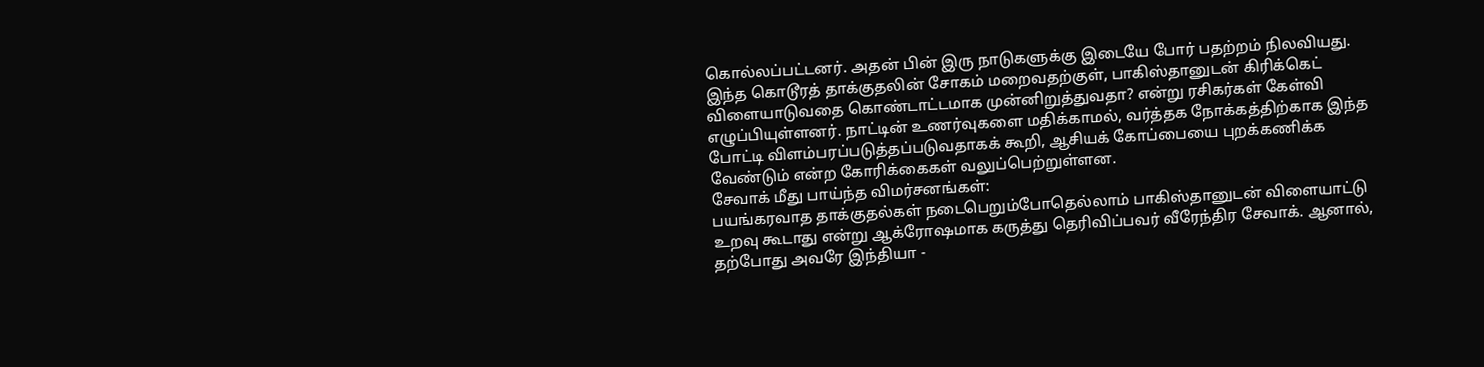கொல்லப்பட்டனர். அதன் பின் இரு நாடுகளுக்கு இடையே போர் பதற்றம் நிலவியது.
இந்த கொடூரத் தாக்குதலின் சோகம் மறைவதற்குள், பாகிஸ்தானுடன் கிரிக்கெட் விளையாடுவதை கொண்டாட்டமாக முன்னிறுத்துவதா? என்று ரசிகர்கள் கேள்வி எழுப்பியுள்ளனர். நாட்டின் உணர்வுகளை மதிக்காமல், வர்த்தக நோக்கத்திற்காக இந்த போட்டி விளம்பரப்படுத்தப்படுவதாகக் கூறி, ஆசியக் கோப்பையை புறக்கணிக்க வேண்டும் என்ற கோரிக்கைகள் வலுப்பெற்றுள்ளன.
சேவாக் மீது பாய்ந்த விமர்சனங்கள்:
பயங்கரவாத தாக்குதல்கள் நடைபெறும்போதெல்லாம் பாகிஸ்தானுடன் விளையாட்டு உறவு கூடாது என்று ஆக்ரோஷமாக கருத்து தெரிவிப்பவர் வீரேந்திர சேவாக். ஆனால், தற்போது அவரே இந்தியா -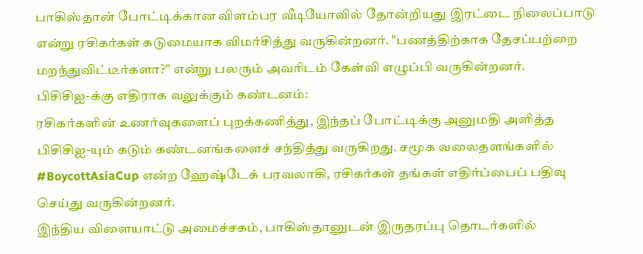பாகிஸ்தான் போட்டிக்கான விளம்பர வீடியோவில் தோன்றியது இரட்டை நிலைப்பாடு என்று ரசிகர்கள் கடுமையாக விமர்சித்து வருகின்றனர். "பணத்திற்காக தேசப்பற்றை மறந்துவிட்டீர்களா?" என்று பலரும் அவரிடம் கேள்வி எழுப்பி வருகின்றனர்.
பிசிசிஐ-க்கு எதிராக வலுக்கும் கண்டனம்:
ரசிகர்களின் உணர்வுகளைப் புறக்கணித்து, இந்தப் போட்டிக்கு அனுமதி அளித்த பிசிசிஐ-யும் கடும் கண்டனங்களைச் சந்தித்து வருகிறது. சமூக வலைதளங்களில் #BoycottAsiaCup என்ற ஹேஷ்டேக் பரவலாகி, ரசிகர்கள் தங்கள் எதிர்ப்பைப் பதிவு செய்து வருகின்றனர்.
இந்திய விளையாட்டு அமைச்சகம், பாகிஸ்தானுடன் இருதரப்பு தொடர்களில்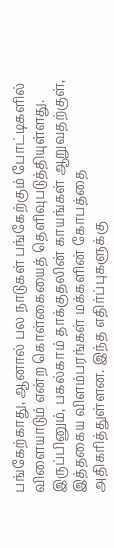பங்கேற்காது, ஆனால் பல நாடுகள் பங்கேற்கும் போட்டிகளில் விளையாடும் என்ற கொள்கையைத் தெளிவுபடுத்தியுள்ளது. இருப்பினும், பகல்காம் தாக்குதலின் காயங்கள் ஆறுவதற்குள், இத்தகைய விளம்பரங்கள் மக்களின் கோபத்தை அதிகரித்துள்ளன. இந்த எதிர்ப்புகளுக்கு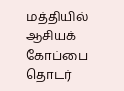மத்தியில் ஆசியக் கோப்பை தொடர்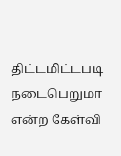திட்டமிட்டபடி நடைபெறுமா என்ற கேள்வி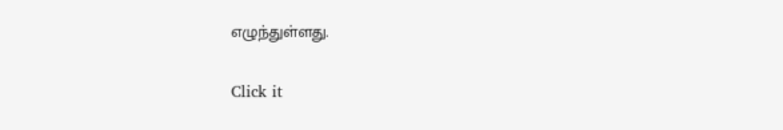எழுந்துள்ளது.


Click it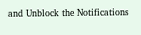and Unblock the Notifications